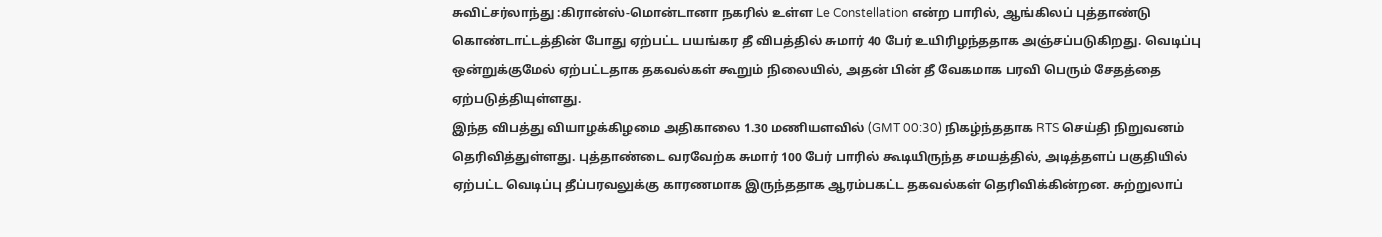சுவிட்சர்லாந்து :கிரான்ஸ்-மொன்டானா நகரில் உள்ள Le Constellation என்ற பாரில், ஆங்கிலப் புத்தாண்டு கொண்டாட்டத்தின் போது ஏற்பட்ட பயங்கர தீ விபத்தில் சுமார் 40 பேர் உயிரிழந்ததாக அஞ்சப்படுகிறது. வெடிப்பு ஒன்றுக்குமேல் ஏற்பட்டதாக தகவல்கள் கூறும் நிலையில், அதன் பின் தீ வேகமாக பரவி பெரும் சேதத்தை ஏற்படுத்தியுள்ளது.
இந்த விபத்து வியாழக்கிழமை அதிகாலை 1.30 மணியளவில் (GMT 00:30) நிகழ்ந்ததாக RTS செய்தி நிறுவனம் தெரிவித்துள்ளது. புத்தாண்டை வரவேற்க சுமார் 100 பேர் பாரில் கூடியிருந்த சமயத்தில், அடித்தளப் பகுதியில் ஏற்பட்ட வெடிப்பு தீப்பரவலுக்கு காரணமாக இருந்ததாக ஆரம்பகட்ட தகவல்கள் தெரிவிக்கின்றன. சுற்றுலாப்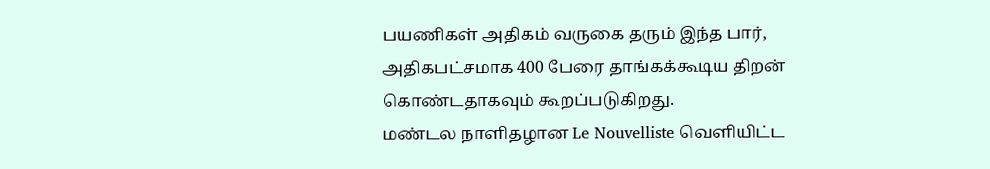பயணிகள் அதிகம் வருகை தரும் இந்த பார், அதிகபட்சமாக 400 பேரை தாங்கக்கூடிய திறன் கொண்டதாகவும் கூறப்படுகிறது.
மண்டல நாளிதழான Le Nouvelliste வெளியிட்ட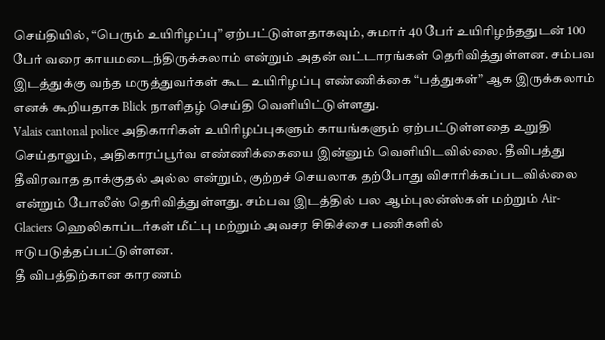செய்தியில், “பெரும் உயிரிழப்பு” ஏற்பட்டுள்ளதாகவும், சுமார் 40 பேர் உயிரிழந்ததுடன் 100 பேர் வரை காயமடைந்திருக்கலாம் என்றும் அதன் வட்டாரங்கள் தெரிவித்துள்ளன. சம்பவ இடத்துக்கு வந்த மருத்துவர்கள் கூட உயிரிழப்பு எண்ணிக்கை “பத்துகள்” ஆக இருக்கலாம் எனக் கூறியதாக Blick நாளிதழ் செய்தி வெளியிட்டுள்ளது.
Valais cantonal police அதிகாரிகள் உயிரிழப்புகளும் காயங்களும் ஏற்பட்டுள்ளதை உறுதி செய்தாலும், அதிகாரப்பூர்வ எண்ணிக்கையை இன்னும் வெளியிடவில்லை. தீவிபத்து தீவிரவாத தாக்குதல் அல்ல என்றும், குற்றச் செயலாக தற்போது விசாரிக்கப்படவில்லை என்றும் போலீஸ் தெரிவித்துள்ளது. சம்பவ இடத்தில் பல ஆம்புலன்ஸ்கள் மற்றும் Air-Glaciers ஹெலிகாப்டர்கள் மீட்பு மற்றும் அவசர சிகிச்சை பணிகளில் ஈடுபடுத்தப்பட்டுள்ளன.
தீ விபத்திற்கான காரணம்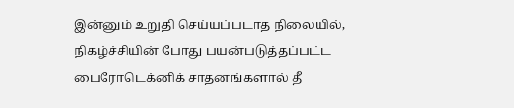இன்னும் உறுதி செய்யப்படாத நிலையில், நிகழ்ச்சியின் போது பயன்படுத்தப்பட்ட பைரோடெக்னிக் சாதனங்களால் தீ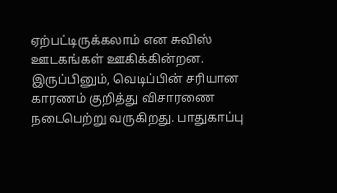ஏற்பட்டிருக்கலாம் என சுவிஸ் ஊடகங்கள் ஊகிக்கின்றன. இருப்பினும், வெடிப்பின் சரியான காரணம் குறித்து விசாரணை நடைபெற்று வருகிறது. பாதுகாப்பு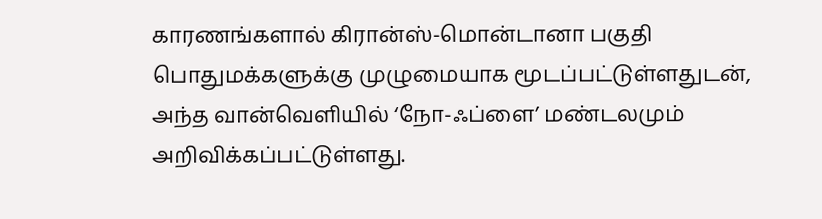காரணங்களால் கிரான்ஸ்-மொன்டானா பகுதி பொதுமக்களுக்கு முழுமையாக மூடப்பட்டுள்ளதுடன், அந்த வான்வெளியில் ‘நோ-ஃப்ளை’ மண்டலமும் அறிவிக்கப்பட்டுள்ளது.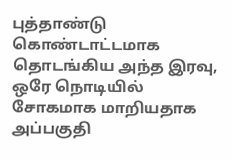புத்தாண்டு கொண்டாட்டமாக தொடங்கிய அந்த இரவு, ஒரே நொடியில் சோகமாக மாறியதாக அப்பகுதி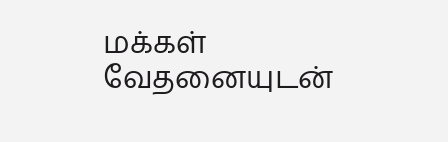மக்கள் வேதனையுடன்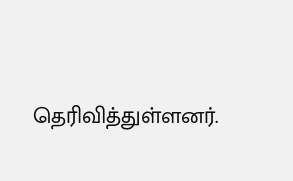தெரிவித்துள்ளனர்.